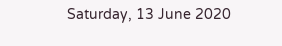Saturday, 13 June 2020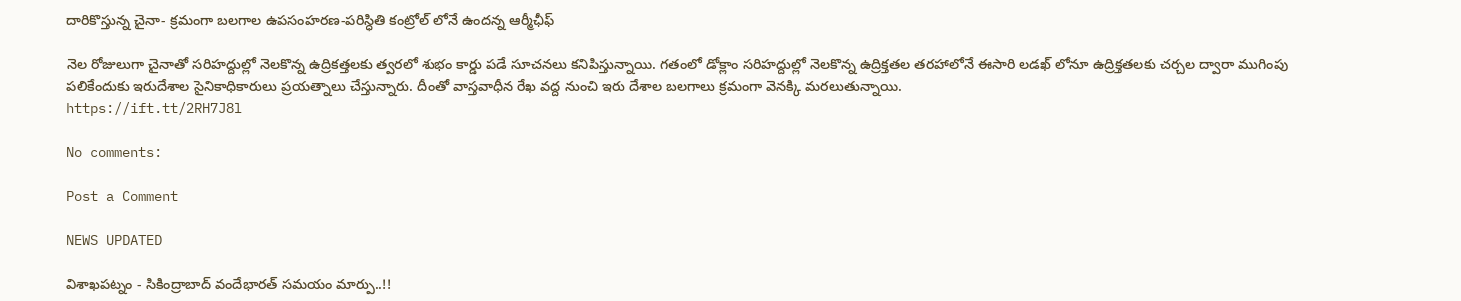దారికొస్తున్న చైనా- క్రమంగా బలగాల ఉపసంహరణ-పరిస్ధితి కంట్రోల్ లోనే ఉందన్న ఆర్మీఛీఫ్

నెల రోజులుగా చైనాతో సరిహద్దుల్లో నెలకొన్న ఉద్రికత్తలకు త్వరలో శుభం కార్డు పడే సూచనలు కనిపిస్తున్నాయి. గతంలో డోక్లాం సరిహద్దుల్లో నెలకొన్న ఉద్రిక్తతల తరహాలోనే ఈసారి లడఖ్ లోనూ ఉద్రిక్తతలకు చర్చల ద్వారా ముగింపు పలికేందుకు ఇరుదేశాల సైనికాధికారులు ప్రయత్నాలు చేస్తున్నారు. దీంతో వాస్తవాధీన రేఖ వద్ద నుంచి ఇరు దేశాల బలగాలు క్రమంగా వెనక్కి మరలుతున్నాయి.
https://ift.tt/2RH7J8l

No comments:

Post a Comment

NEWS UPDATED

విశాఖపట్నం - సికింద్రాబాద్ వందేభారత్ సమయం మార్పు..!!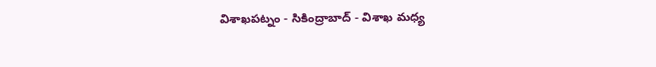విశాఖపట్నం - సికింద్రాబాద్ - విశాఖ మధ్య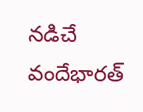నడిచే వందేభారత్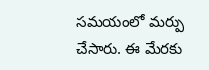సమయంలో మర్పు చేసారు. ఈ మేరకు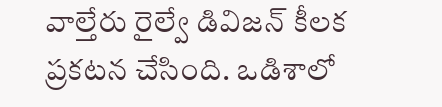వాల్తేరు రైల్వే డివిజన్ కీలక ప్రకటన చేసింది. ఒడిశాలో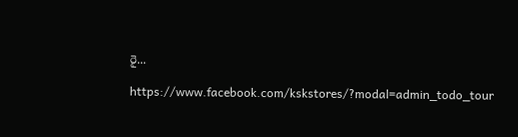రై...

https://www.facebook.com/kskstores/?modal=admin_todo_tour